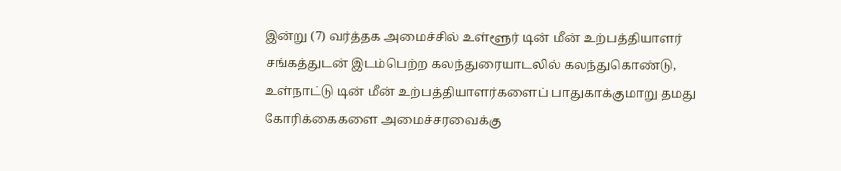இன்று (7) வர்த்தக அமைச்சில் உள்ளூர் டின் மீன் உற்பத்தியாளர் சங்கத்துடன் இடம்பெற்ற கலந்துரையாடலில் கலந்துகொண்டு, உள்நாட்டு டின் மீன் உற்பத்தியாளர்களைப் பாதுகாக்குமாறு தமது கோரிக்கைகளை அமைச்சரவைக்கு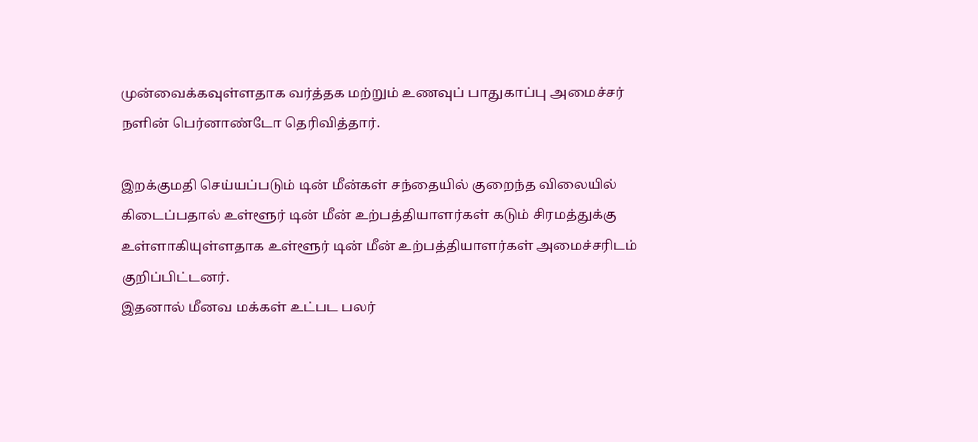முன்வைக்கவுள்ளதாக வர்த்தக மற்றும் உணவுப் பாதுகாப்பு அமைச்சர் நளின் பெர்னாண்டோ தெரிவித்தார்.

இறக்குமதி செய்யப்படும் டின் மீன்கள் சந்தையில் குறைந்த விலையில் கிடைப்பதால் உள்ளூர் டின் மீன் உற்பத்தியாளர்கள் கடும் சிரமத்துக்கு உள்ளாகியுள்ளதாக உள்ளூர் டின் மீன் உற்பத்தியாளர்கள் அமைச்சரிடம் குறிப்பிட்டனர்.
இதனால் மீனவ மக்கள் உட்பட பலர்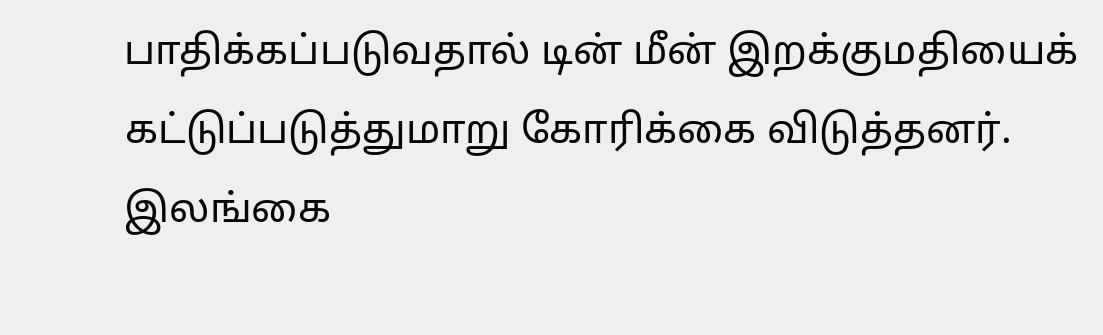பாதிக்கப்படுவதால் டின் மீன் இறக்குமதியைக் கட்டுப்படுத்துமாறு கோரிக்கை விடுத்தனர்.
இலங்கை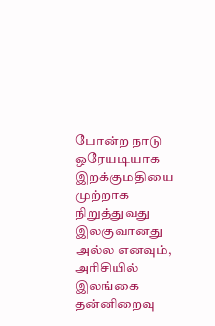போன்ற நாடு ஒரேயடியாக இறக்குமதியை முற்றாக நிறுத்துவது இலகுவானது அல்ல எனவும், அரிசியில் இலங்கை தன்னிறைவு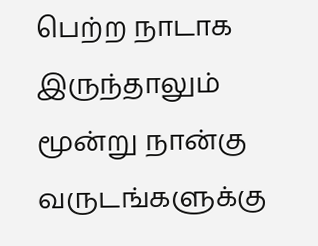பெற்ற நாடாக இருந்தாலும் மூன்று நான்கு வருடங்களுக்கு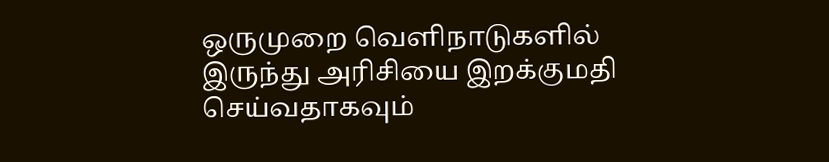ஒருமுறை வெளிநாடுகளில் இருந்து அரிசியை இறக்குமதி செய்வதாகவும்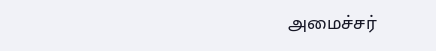அமைச்சர்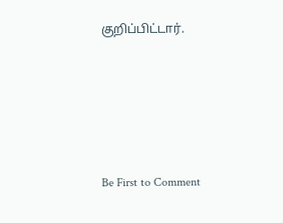குறிப்பிட்டார்.





Be First to Comment